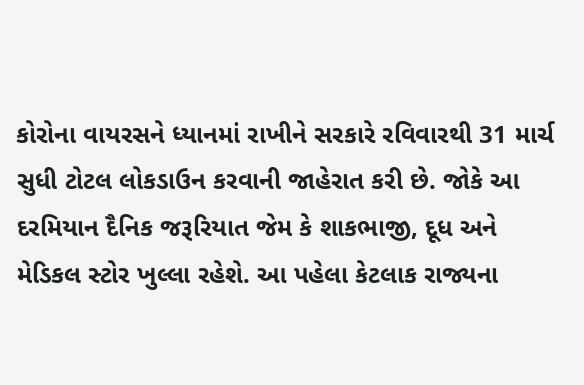કોરોના વાયરસને ધ્યાનમાં રાખીને સરકારે રવિવારથી 31 માર્ચ સુધી ટોટલ લોકડાઉન કરવાની જાહેરાત કરી છે. જોકે આ દરમિયાન દૈનિક જરૂરિયાત જેમ કે શાકભાજી, દૂધ અને મેડિકલ સ્ટોર ખુલ્લા રહેશે. આ પહેલા કેટલાક રાજ્યના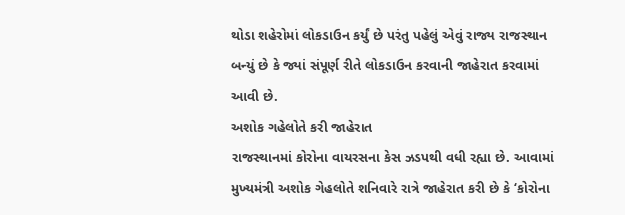થોડા શહેરોમાં લોકડાઉન કર્યું છે પરંતુ પહેલું એવું રાજ્ય રાજસ્થાન બન્યું છે કે જ્યાં સંપૂર્ણ રીતે લોકડાઉન કરવાની જાહેરાત કરવામાં આવી છે.
અશોક ગહેલોતે કરી જાહેરાત
રાજસ્થાનમાં કોરોના વાયરસના કેસ ઝડપથી વધી રહ્યા છે. આવામાં મુખ્યમંત્રી અશોક ગેહલોતે શનિવારે રાત્રે જાહેરાત કરી છે કે ‘કોરોના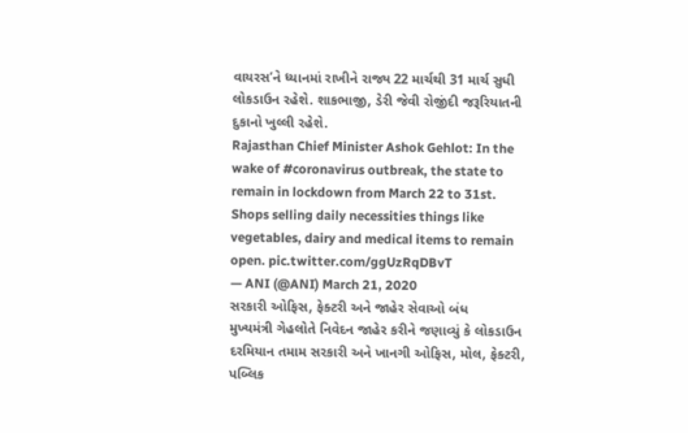વાયરસ’ને ધ્યાનમાં રાખીને રાજ્ય 22 માર્ચથી 31 માર્ચ સુધી લોકડાઉન રહેશે. શાકભાજી, ડેરી જેવી રોજીંદી જરૂરિયાતની દુકાનો ખુલ્લી રહેશે.
Rajasthan Chief Minister Ashok Gehlot: In the wake of #coronavirus outbreak, the state to remain in lockdown from March 22 to 31st. Shops selling daily necessities things like vegetables, dairy and medical items to remain open. pic.twitter.com/ggUzRqDBvT
— ANI (@ANI) March 21, 2020
સરકારી ઓફિસ, ફેક્ટરી અને જાહેર સેવાઓ બંધ
મુખ્યમંત્રી ગેહલોતે નિવેદન જાહેર કરીને જણાવ્યું કે લોકડાઉન દરમિયાન તમામ સરકારી અને ખાનગી ઓફિસ, મોલ, ફેક્ટરી, પબ્લિક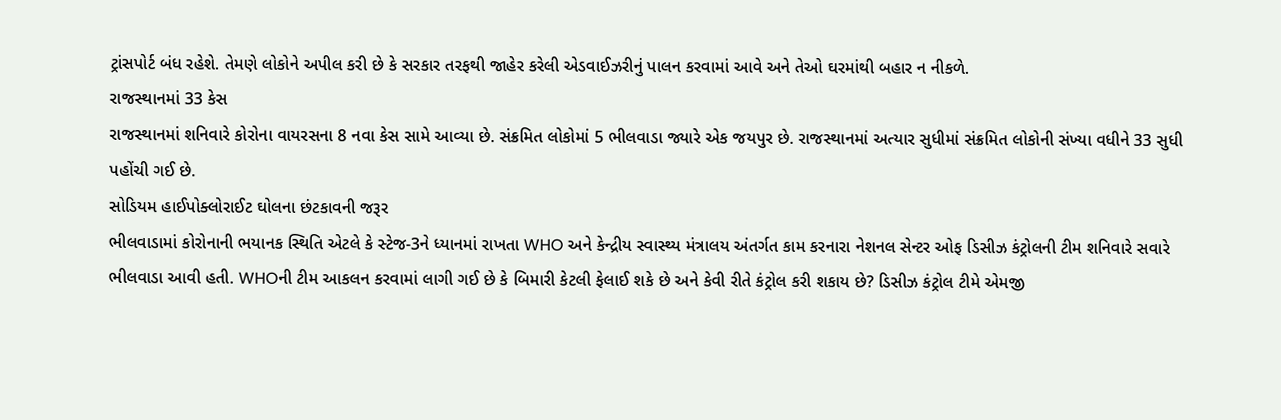ટ્રાંસપોર્ટ બંધ રહેશે. તેમણે લોકોને અપીલ કરી છે કે સરકાર તરફથી જાહેર કરેલી એડવાઈઝરીનું પાલન કરવામાં આવે અને તેઓ ઘરમાંથી બહાર ન નીકળે.
રાજસ્થાનમાં 33 કેસ
રાજસ્થાનમાં શનિવારે કોરોના વાયરસના 8 નવા કેસ સામે આવ્યા છે. સંક્રમિત લોકોમાં 5 ભીલવાડા જ્યારે એક જયપુર છે. રાજસ્થાનમાં અત્યાર સુધીમાં સંક્રમિત લોકોની સંખ્યા વધીને 33 સુધી પહોંચી ગઈ છે.
સોડિયમ હાઈપોક્લોરાઈટ ઘોલના છંટકાવની જરૂર
ભીલવાડામાં કોરોનાની ભયાનક સ્થિતિ એટલે કે સ્ટેજ-3ને ધ્યાનમાં રાખતા WHO અને કેન્દ્રીય સ્વાસ્થ્ય મંત્રાલય અંતર્ગત કામ કરનારા નેશનલ સેન્ટર ઓફ ડિસીઝ કંટ્રોલની ટીમ શનિવારે સવારે ભીલવાડા આવી હતી. WHOની ટીમ આકલન કરવામાં લાગી ગઈ છે કે બિમારી કેટલી ફેલાઈ શકે છે અને કેવી રીતે કંટ્રોલ કરી શકાય છે? ડિસીઝ કંટ્રોલ ટીમે એમજી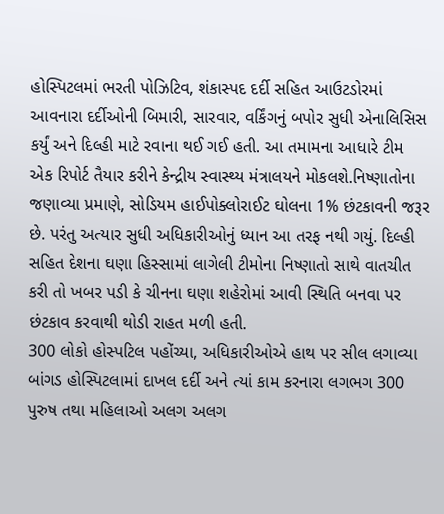હોસ્પિટલમાં ભરતી પોઝિટિવ, શંકાસ્પદ દર્દી સહિત આઉટડોરમાં આવનારા દર્દીઓની બિમારી, સારવાર, વર્કિંગનું બપોર સુધી એનાલિસિસ કર્યું અને દિલ્હી માટે રવાના થઈ ગઈ હતી. આ તમામના આધારે ટીમ એક રિપોર્ટ તૈયાર કરીને કેન્દ્રીય સ્વાસ્થ્ય મંત્રાલયને મોકલશે.નિષ્ણાતોના જણાવ્યા પ્રમાણે, સોડિયમ હાઈપોક્લોરાઈટ ઘોલના 1% છંટકાવની જરૂર છે. પરંતુ અત્યાર સુધી અધિકારીઓનું ધ્યાન આ તરફ નથી ગયું. દિલ્હી સહિત દેશના ઘણા હિસ્સામાં લાગેલી ટીમોના નિષ્ણાતો સાથે વાતચીત કરી તો ખબર પડી કે ચીનના ઘણા શહેરોમાં આવી સ્થિતિ બનવા પર છંટકાવ કરવાથી થોડી રાહત મળી હતી.
300 લોકો હોસ્પટિલ પહોંચ્યા, અધિકારીઓએ હાથ પર સીલ લગાવ્યા
બાંગડ હોસ્પિટલામાં દાખલ દર્દી અને ત્યાં કામ કરનારા લગભગ 300 પુરુષ તથા મહિલાઓ અલગ અલગ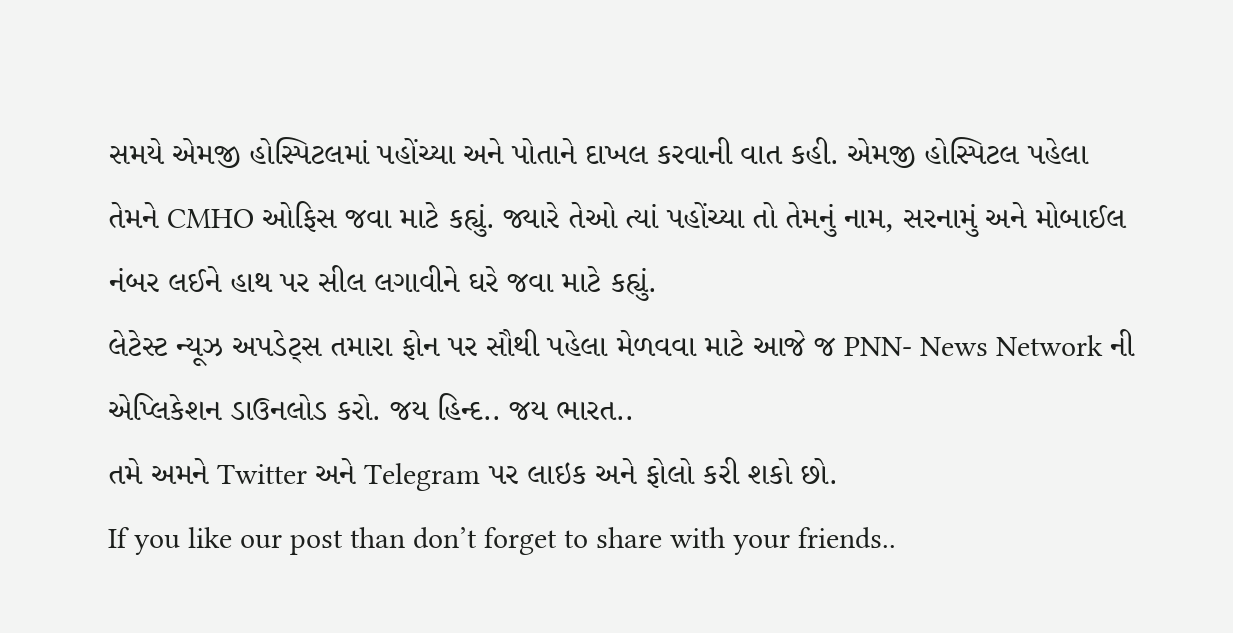સમયે એમજી હોસ્પિટલમાં પહોંચ્યા અને પોતાને દાખલ કરવાની વાત કહી. એમજી હોસ્પિટલ પહેલા તેમને CMHO ઓફિસ જવા માટે કહ્યું. જ્યારે તેઓ ત્યાં પહોંચ્યા તો તેમનું નામ, સરનામું અને મોબાઈલ નંબર લઈને હાથ પર સીલ લગાવીને ઘરે જવા માટે કહ્યું.
લેટેસ્ટ ન્યૂઝ અપડેટ્સ તમારા ફોન પર સૌથી પહેલા મેળવવા માટે આજે જ PNN- News Network ની એપ્લિકેશન ડાઉનલોડ કરો. જય હિન્દ.. જય ભારત..
તમે અમને Twitter અને Telegram પર લાઇક અને ફોલો કરી શકો છો.
If you like our post than don’t forget to share with your friends..